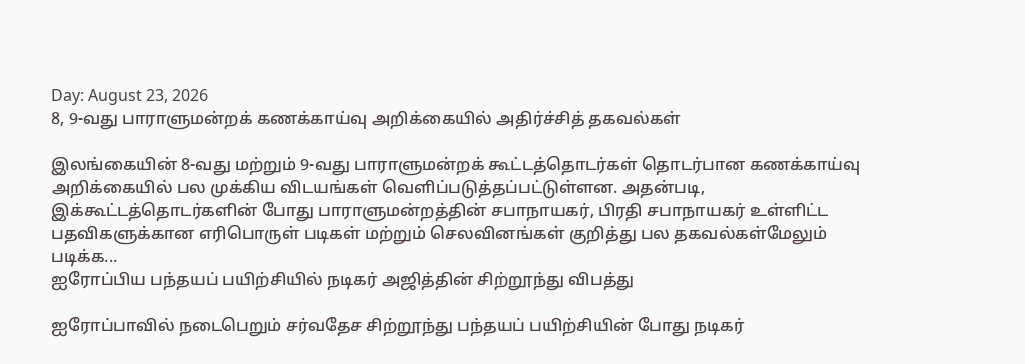Day: August 23, 2026
8, 9-வது பாராளுமன்றக் கணக்காய்வு அறிக்கையில் அதிர்ச்சித் தகவல்கள்

இலங்கையின் 8-வது மற்றும் 9-வது பாராளுமன்றக் கூட்டத்தொடர்கள் தொடர்பான கணக்காய்வு அறிக்கையில் பல முக்கிய விடயங்கள் வெளிப்படுத்தப்பட்டுள்ளன. அதன்படி, இக்கூட்டத்தொடர்களின் போது பாராளுமன்றத்தின் சபாநாயகர், பிரதி சபாநாயகர் உள்ளிட்ட பதவிகளுக்கான எரிபொருள் படிகள் மற்றும் செலவினங்கள் குறித்து பல தகவல்கள்மேலும் படிக்க...
ஐரோப்பிய பந்தயப் பயிற்சியில் நடிகர் அஜித்தின் சிற்றூந்து விபத்து

ஐரோப்பாவில் நடைபெறும் சர்வதேச சிற்றூந்து பந்தயப் பயிற்சியின் போது நடிகர்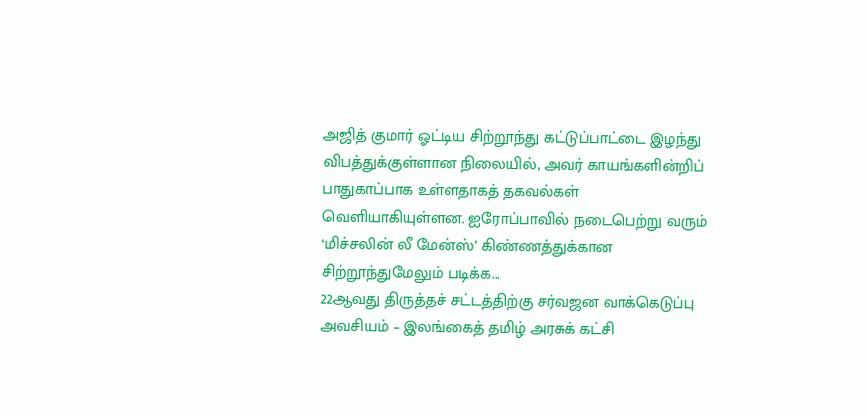அஜித் குமார் ஓட்டிய சிற்றூந்து கட்டுப்பாட்டை இழந்து விபத்துக்குள்ளான நிலையில், அவர் காயங்களின்றிப் பாதுகாப்பாக உள்ளதாகத் தகவல்கள் வெளியாகியுள்ளன. ஐரோப்பாவில் நடைபெற்று வரும் ‘மிச்சலின் லீ மேன்ஸ்’ கிண்ணத்துக்கான சிற்றூந்துமேலும் படிக்க...
22ஆவது திருத்தச் சட்டத்திற்கு சர்வஜன வாக்கெடுப்பு அவசியம் – இலங்கைத் தமிழ் அரசுக் கட்சி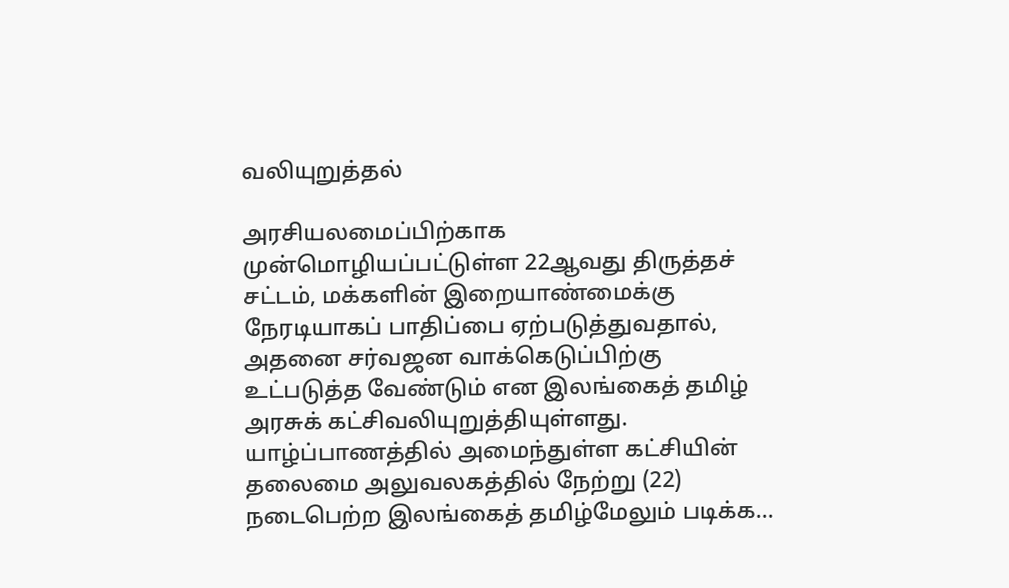வலியுறுத்தல்

அரசியலமைப்பிற்காக முன்மொழியப்பட்டுள்ள 22ஆவது திருத்தச் சட்டம், மக்களின் இறையாண்மைக்கு நேரடியாகப் பாதிப்பை ஏற்படுத்துவதால், அதனை சர்வஜன வாக்கெடுப்பிற்கு உட்படுத்த வேண்டும் என இலங்கைத் தமிழ் அரசுக் கட்சிவலியுறுத்தியுள்ளது. யாழ்ப்பாணத்தில் அமைந்துள்ள கட்சியின் தலைமை அலுவலகத்தில் நேற்று (22) நடைபெற்ற இலங்கைத் தமிழ்மேலும் படிக்க...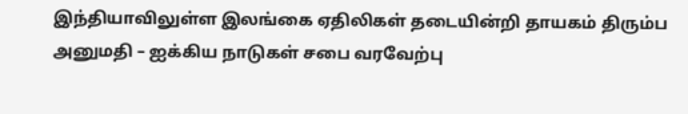இந்தியாவிலுள்ள இலங்கை ஏதிலிகள் தடையின்றி தாயகம் திரும்ப அனுமதி – ஐக்கிய நாடுகள் சபை வரவேற்பு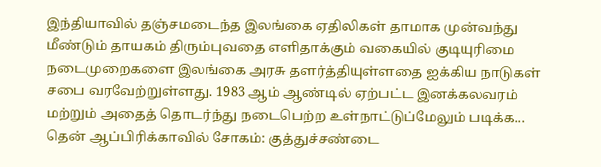இந்தியாவில் தஞ்சமடைந்த இலங்கை ஏதிலிகள் தாமாக முன்வந்து மீண்டும் தாயகம் திரும்புவதை எளிதாக்கும் வகையில் குடியுரிமை நடைமுறைகளை இலங்கை அரசு தளர்த்தியுள்ளதை ஐக்கிய நாடுகள் சபை வரவேற்றுள்ளது. 1983 ஆம் ஆண்டில் ஏற்பட்ட இனக்கலவரம் மற்றும் அதைத் தொடர்ந்து நடைபெற்ற உள்நாட்டுப்மேலும் படிக்க...
தென் ஆப்பிரிக்காவில் சோகம்: குத்துச்சண்டை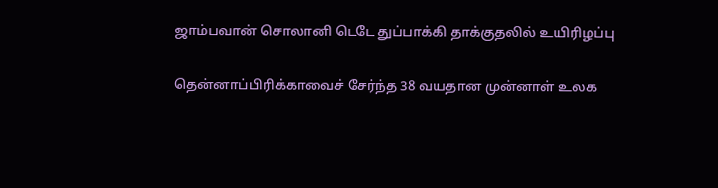ஜாம்பவான் சொலானி டெடே துப்பாக்கி தாக்குதலில் உயிரிழப்பு

தென்னாப்பிரிக்காவைச் சேர்ந்த 38 வயதான முன்னாள் உலக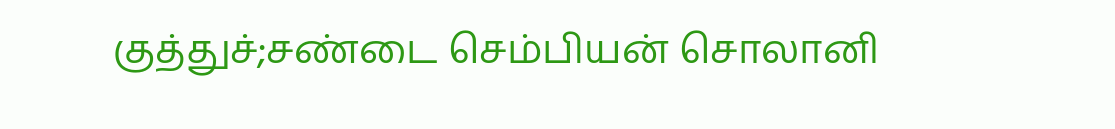குத்துச்;சண்டை செம்பியன் சொலானி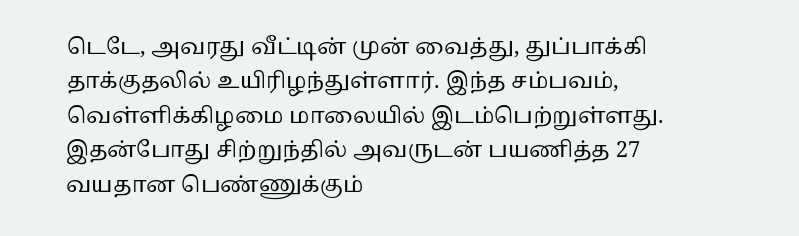டெடே, அவரது வீட்டின் முன் வைத்து, துப்பாக்கி தாக்குதலில் உயிரிழந்துள்ளார். இந்த சம்பவம், வெள்ளிக்கிழமை மாலையில் இடம்பெற்றுள்ளது. இதன்போது சிற்றுந்தில் அவருடன் பயணித்த 27 வயதான பெண்ணுக்கும்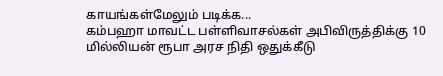காயங்கள்மேலும் படிக்க...
கம்பஹா மாவட்ட பள்ளிவாசல்கள் அபிவிருத்திக்கு 10 மில்லியன் ரூபா அரச நிதி ஒதுக்கீடு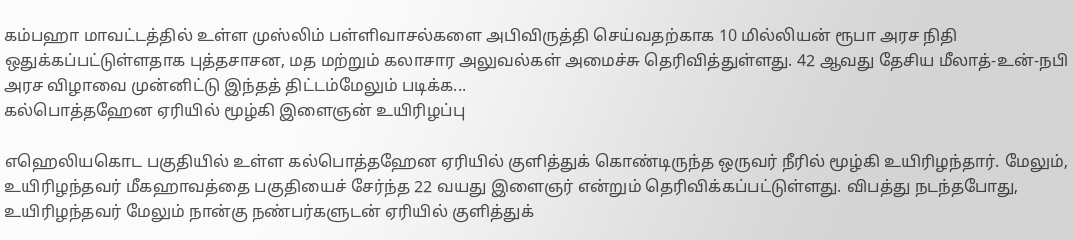கம்பஹா மாவட்டத்தில் உள்ள முஸ்லிம் பள்ளிவாசல்களை அபிவிருத்தி செய்வதற்காக 10 மில்லியன் ரூபா அரச நிதி ஒதுக்கப்பட்டுள்ளதாக புத்தசாசன, மத மற்றும் கலாசார அலுவல்கள் அமைச்சு தெரிவித்துள்ளது. 42 ஆவது தேசிய மீலாத்-உன்-நபி அரச விழாவை முன்னிட்டு இந்தத் திட்டம்மேலும் படிக்க...
கல்பொத்தஹேன ஏரியில் மூழ்கி இளைஞன் உயிரிழப்பு

எஹெலியகொட பகுதியில் உள்ள கல்பொத்தஹேன ஏரியில் குளித்துக் கொண்டிருந்த ஒருவர் நீரில் மூழ்கி உயிரிழந்தார். மேலும், உயிரிழந்தவர் மீகஹாவத்தை பகுதியைச் சேர்ந்த 22 வயது இளைஞர் என்றும் தெரிவிக்கப்பட்டுள்ளது. விபத்து நடந்தபோது, உயிரிழந்தவர் மேலும் நான்கு நண்பர்களுடன் ஏரியில் குளித்துக்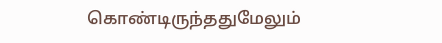கொண்டிருந்ததுமேலும்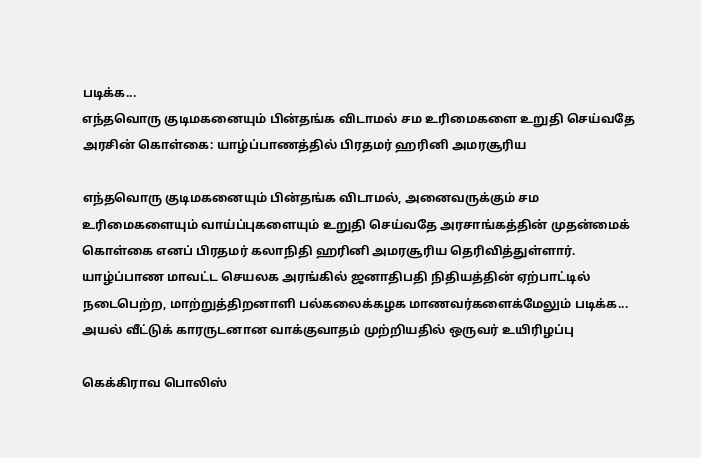படிக்க...
எந்தவொரு குடிமகனையும் பின்தங்க விடாமல் சம உரிமைகளை உறுதி செய்வதே அரசின் கொள்கை: யாழ்ப்பாணத்தில் பிரதமர் ஹரினி அமரசூரிய

எந்தவொரு குடிமகனையும் பின்தங்க விடாமல், அனைவருக்கும் சம உரிமைகளையும் வாய்ப்புகளையும் உறுதி செய்வதே அரசாங்கத்தின் முதன்மைக் கொள்கை எனப் பிரதமர் கலாநிதி ஹரினி அமரசூரிய தெரிவித்துள்ளார். யாழ்ப்பாண மாவட்ட செயலக அரங்கில் ஜனாதிபதி நிதியத்தின் ஏற்பாட்டில் நடைபெற்ற, மாற்றுத்திறனாளி பல்கலைக்கழக மாணவர்களைக்மேலும் படிக்க...
அயல் வீட்டுக் காரருடனான வாக்குவாதம் முற்றியதில் ஒருவர் உயிரிழப்பு

கெக்கிராவ பொலிஸ்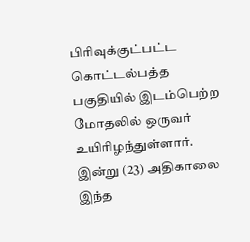பிரிவுக்குட்பட்ட கொட்டல்பத்த பகுதியில் இடம்பெற்ற மோதலில் ஒருவர் உயிரிழந்துள்ளார். இன்று (23) அதிகாலை இந்த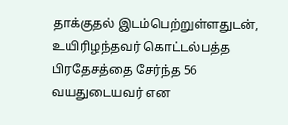தாக்குதல் இடம்பெற்றுள்ளதுடன், உயிரிழந்தவர் கொட்டல்பத்த பிரதேசத்தை சேர்ந்த 56 வயதுடையவர் என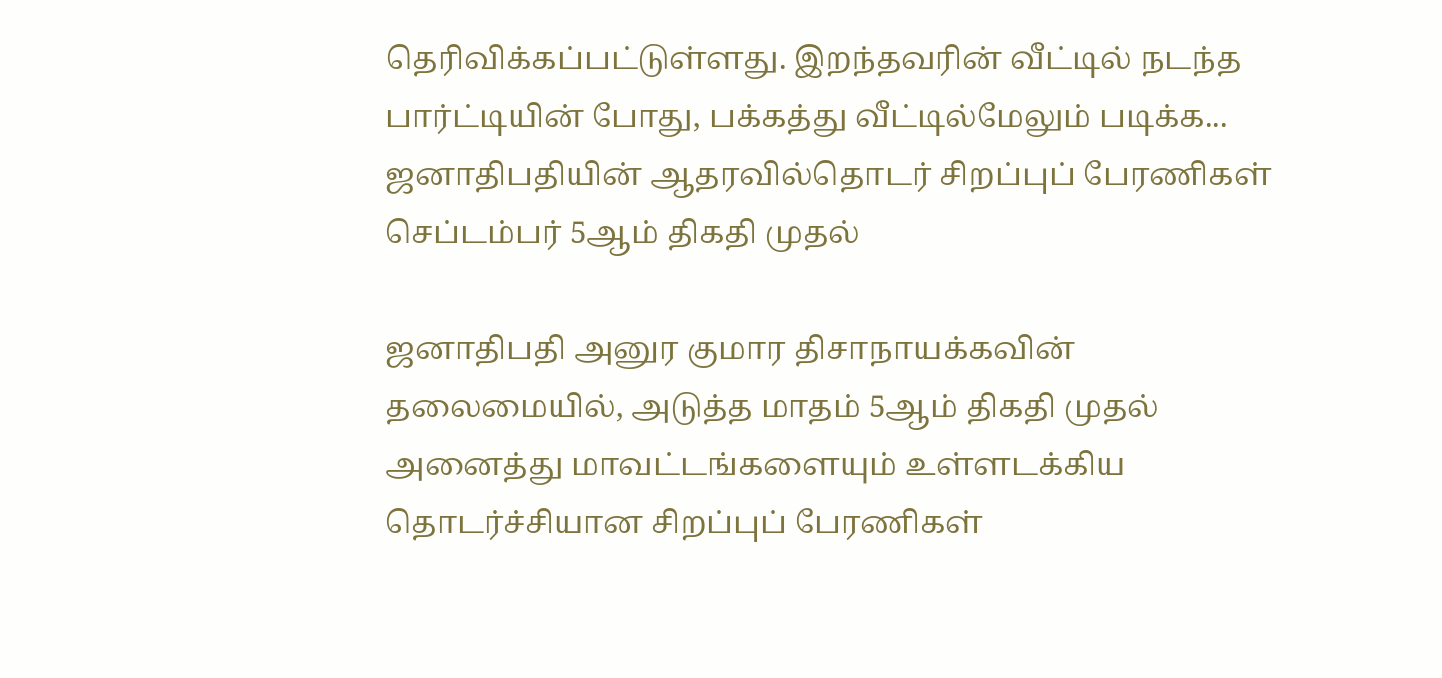தெரிவிக்கப்பட்டுள்ளது. இறந்தவரின் வீட்டில் நடந்த பார்ட்டியின் போது, பக்கத்து வீட்டில்மேலும் படிக்க...
ஜனாதிபதியின் ஆதரவில்தொடர் சிறப்புப் பேரணிகள் செப்டம்பர் 5ஆம் திகதி முதல்

ஜனாதிபதி அனுர குமார திசாநாயக்கவின் தலைமையில், அடுத்த மாதம் 5ஆம் திகதி முதல் அனைத்து மாவட்டங்களையும் உள்ளடக்கிய தொடர்ச்சியான சிறப்புப் பேரணிகள்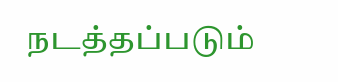நடத்தப்படும்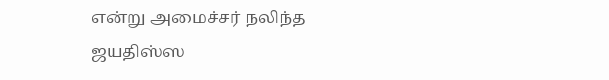என்று அமைச்சர் நலிந்த ஜயதிஸ்ஸ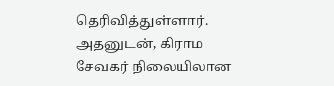தெரிவித்துள்ளார். அதனுடன், கிராம சேவகர் நிலையிலான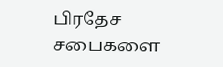பிரதேச சபைகளை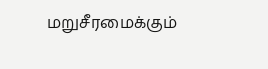மறுசீரமைக்கும்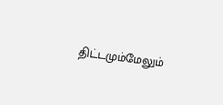திட்டமும்மேலும்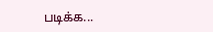படிக்க...